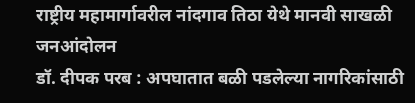राष्ट्रीय महामार्गावरील नांदगाव तिठा येथे मानवी साखळी जनआंदोलन
डॉ. दीपक परब : अपघातात बळी पडलेल्या नागरिकांसाठी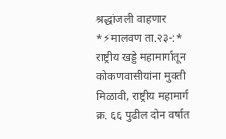श्रद्धांजली वाहणार *⚡मालवण ता.२३-:* राष्ट्रीय खड्डे महामार्गातून कोकणवासीयांना मुक्ती मिळावी, राष्ट्रीय महामार्ग क्र. ६६ पुढील दोन वर्षात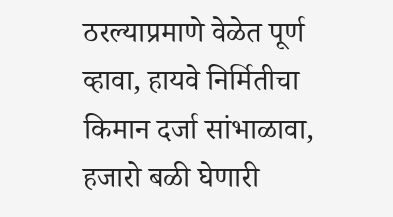ठरल्याप्रमाणे वेळेत पूर्ण व्हावा, हायवे निर्मितीचा किमान दर्जा सांभाळावा, हजारो बळी घेणारी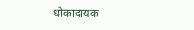धोकादायक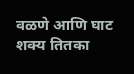वळणे आणि घाट शक्य तितका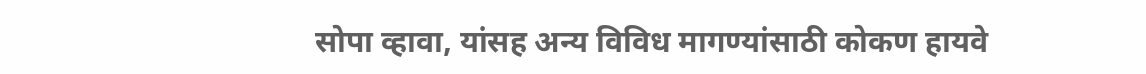सोपा व्हावा, यांसह अन्य विविध मागण्यांसाठी कोकण हायवे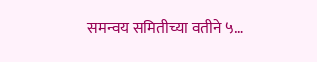समन्वय समितीच्या वतीने ५…